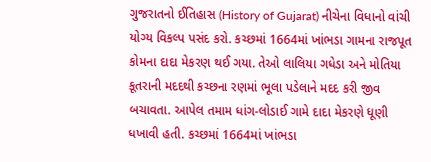ગુજરાતનો ઈતિહાસ (History of Gujarat) નીચેના વિધાનો વાંચી યોગ્ય વિકલ્પ પસંદ કરો. કચ્છમાં 1664માં ખાંભડા ગામના રાજપૂત કોમના દાદા મેકરણ થઈ ગયા. તેઓ લાલિયા ગધેડા અને મોતિયા કૂતરાની મદદથી કચ્છના રણમાં ભૂલા પડેલાને મદદ કરી જીવ બચાવતા. આપેલ તમામ ધાંગ-લોડાઈ ગામે દાદા મેકરણે ધૂણી ધખાવી હતી. કચ્છમાં 1664માં ખાંભડા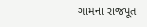ગામના રાજપૂત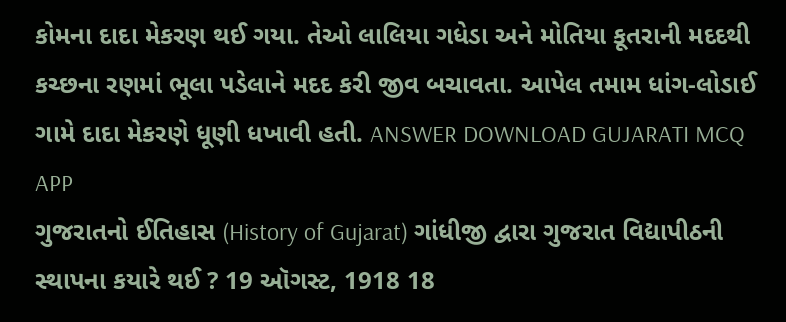કોમના દાદા મેકરણ થઈ ગયા. તેઓ લાલિયા ગધેડા અને મોતિયા કૂતરાની મદદથી કચ્છના રણમાં ભૂલા પડેલાને મદદ કરી જીવ બચાવતા. આપેલ તમામ ધાંગ-લોડાઈ ગામે દાદા મેકરણે ધૂણી ધખાવી હતી. ANSWER DOWNLOAD GUJARATI MCQ APP
ગુજરાતનો ઈતિહાસ (History of Gujarat) ગાંધીજી દ્વારા ગુજરાત વિદ્યાપીઠની સ્થાપના કયારે થઈ ? 19 ઑગસ્ટ, 1918 18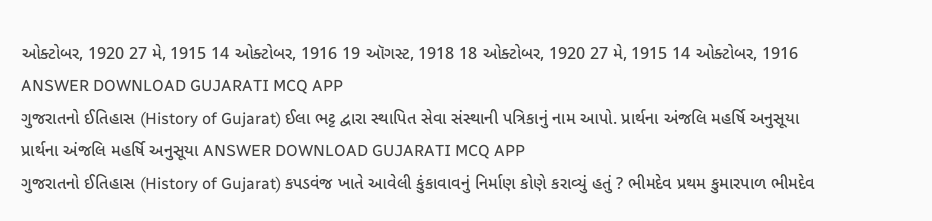ઓક્ટોબર, 1920 27 મે, 1915 14 ઓક્ટોબર, 1916 19 ઑગસ્ટ, 1918 18 ઓક્ટોબર, 1920 27 મે, 1915 14 ઓક્ટોબર, 1916 ANSWER DOWNLOAD GUJARATI MCQ APP
ગુજરાતનો ઈતિહાસ (History of Gujarat) ઈલા ભટ્ટ દ્વારા સ્થાપિત સેવા સંસ્થાની પત્રિકાનું નામ આપો. પ્રાર્થના અંજલિ મહર્ષિ અનુસૂયા પ્રાર્થના અંજલિ મહર્ષિ અનુસૂયા ANSWER DOWNLOAD GUJARATI MCQ APP
ગુજરાતનો ઈતિહાસ (History of Gujarat) કપડવંજ ખાતે આવેલી કુંકાવાવનું નિર્માણ કોણે કરાવ્યું હતું ? ભીમદેવ પ્રથમ કુમારપાળ ભીમદેવ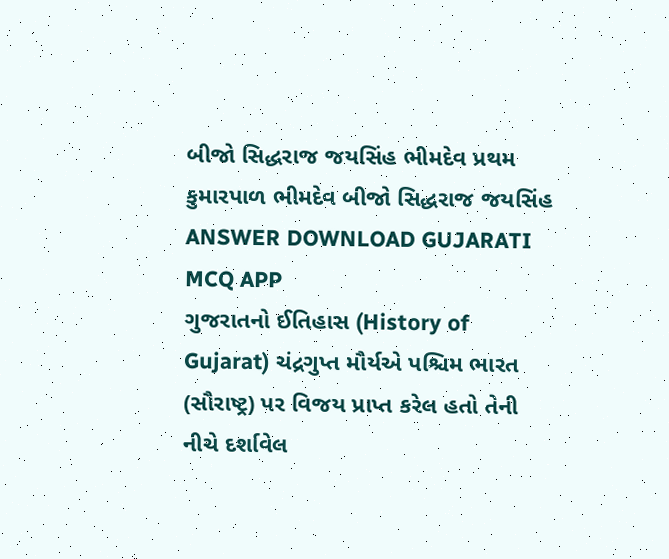બીજો સિદ્ધરાજ જયસિંહ ભીમદેવ પ્રથમ કુમારપાળ ભીમદેવ બીજો સિદ્ધરાજ જયસિંહ ANSWER DOWNLOAD GUJARATI MCQ APP
ગુજરાતનો ઈતિહાસ (History of Gujarat) ચંદ્રગુપ્ત મૌર્યએ પશ્ચિમ ભારત (સૌરાષ્ટ્ર) પર વિજય પ્રાપ્ત કરેલ હતો તેની નીચે દર્શાવેલ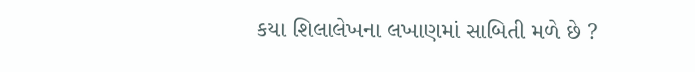કયા શિલાલેખના લખાણમાં સાબિતી મળે છે ?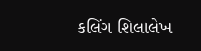કલિંગ શિલાલેખ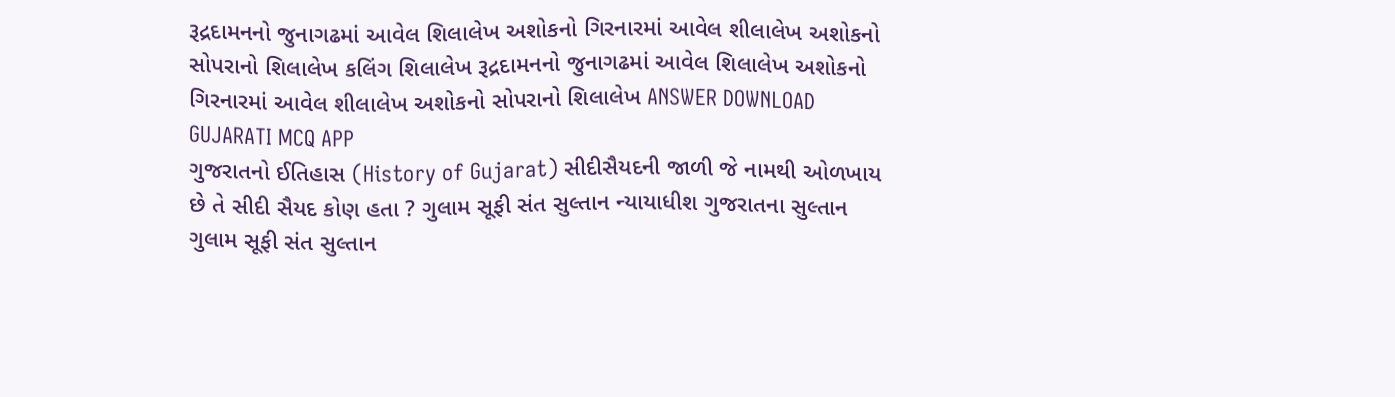રૂદ્રદામનનો જુનાગઢમાં આવેલ શિલાલેખ અશોકનો ગિરનારમાં આવેલ શીલાલેખ અશોકનો સોપરાનો શિલાલેખ કલિંગ શિલાલેખ રૂદ્રદામનનો જુનાગઢમાં આવેલ શિલાલેખ અશોકનો ગિરનારમાં આવેલ શીલાલેખ અશોકનો સોપરાનો શિલાલેખ ANSWER DOWNLOAD GUJARATI MCQ APP
ગુજરાતનો ઈતિહાસ (History of Gujarat) સીદીસૈયદની જાળી જે નામથી ઓળખાય છે તે સીદી સૈયદ કોણ હતા ? ગુલામ સૂફી સંત સુલ્તાન ન્યાયાધીશ ગુજરાતના સુલ્તાન ગુલામ સૂફી સંત સુલ્તાન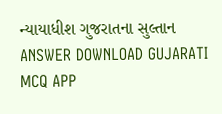ન્યાયાધીશ ગુજરાતના સુલ્તાન ANSWER DOWNLOAD GUJARATI MCQ APP